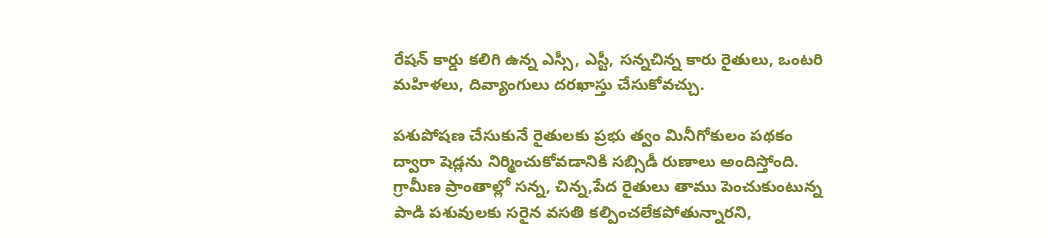రేషన్‌ కార్డు కలిగి ఉన్న ఎస్సీ, ఎస్టీ, సన్నచిన్న కారు రైతులు, ఒంటరి మహిళలు, దివ్యాంగులు దరఖాస్తు చేసుకోవచ్చు.

పశుపోషణ చేసుకునే రైతులకు ప్రభు త్వం మినీగోకులం పథకం ద్వారా షెడ్లను నిర్మించుకోవడానికి సబ్సిడీ రుణాలు అందిస్తోంది. గ్రామీణ ప్రాంతాల్లో సన్న, చిన్న,పేద రైతులు తాము పెంచుకుంటున్న పాడి పశువులకు సరైన వసతి కల్పించలేకపోతున్నారని,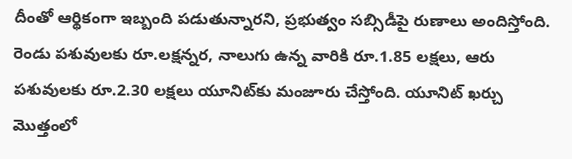దీంతో ఆర్థికంగా ఇబ్బంది పడుతున్నారని, ప్రభుత్వం సబ్సిడీపై రుణాలు అందిస్తోంది. రెండు పశువులకు రూ.లక్షన్నర, నాలుగు ఉన్న వారికి రూ.1.85 లక్షలు, ఆరు పశువులకు రూ.2.30 లక్షలు యూనిట్‌కు మంజూరు చేస్తోంది. యూనిట్‌ ఖర్చు మొత్తంలో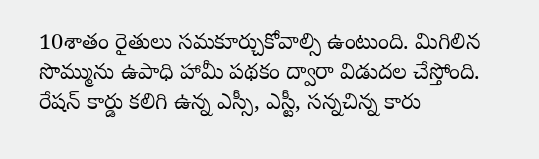10శాతం రైతులు సమకూర్చుకోవాల్సి ఉంటుంది. మిగిలిన సొమ్మును ఉపాధి హామీ పథకం ద్వారా విడుదల చేస్తోంది. రేషన్‌ కార్డు కలిగి ఉన్న ఎస్సీ, ఎస్టీ, సన్నచిన్న కారు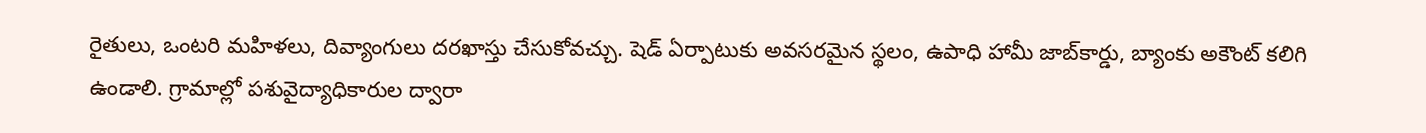రైతులు, ఒంటరి మహిళలు, దివ్యాంగులు దరఖాస్తు చేసుకోవచ్చు. షెడ్‌ ఏర్పాటుకు అవసరమైన స్థలం, ఉపాధి హామీ జాబ్‌కార్డు, బ్యాంకు అకౌంట్‌ కలిగి ఉండాలి. గ్రామాల్లో పశువైద్యాధికారుల ద్వారా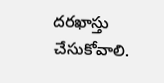దరఖాస్తు చేసుకోవాలి.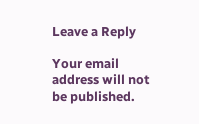Leave a Reply

Your email address will not be published.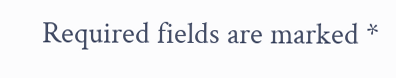Required fields are marked *